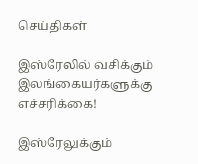செய்திகள்

இஸ்ரேலில் வசிக்கும் இலங்கையர்களுக்கு எச்சரிக்கை!

இஸ்ரேலுக்கும்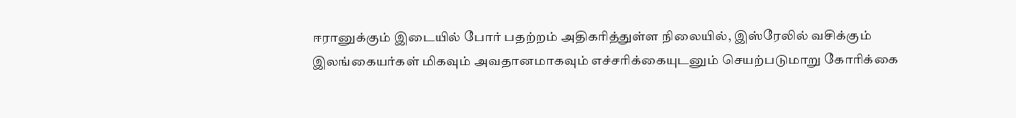ஈரானுக்கும் இடையில் போர் பதற்றம் அதிகரித்துள்ள நிலையில், இஸ்ரேலில் வசிக்கும் இலங்கையர்கள் மிகவும் அவதானமாகவும் எச்சரிக்கையுடனும் செயற்படுமாறு கோரிக்கை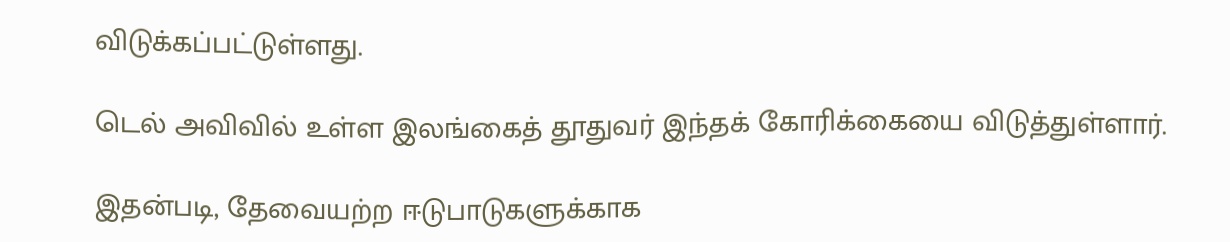விடுக்கப்பட்டுள்ளது.

டெல் அவிவில் உள்ள இலங்கைத் தூதுவர் இந்தக் கோரிக்கையை விடுத்துள்ளார்.

இதன்படி, தேவையற்ற ஈடுபாடுகளுக்காக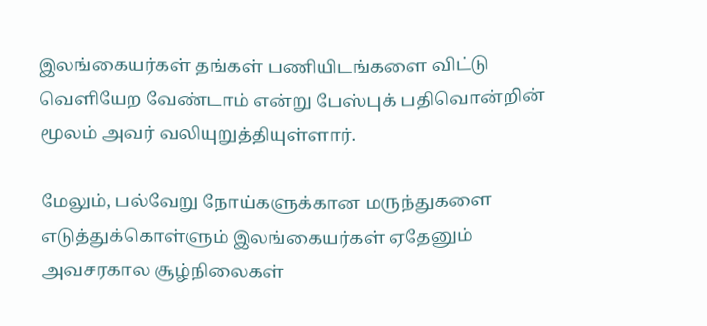இலங்கையர்கள் தங்கள் பணியிடங்களை விட்டு வெளியேற வேண்டாம் என்று பேஸ்புக் பதிவொன்றின் மூலம் அவர் வலியுறுத்தியுள்ளார்.

மேலும், பல்வேறு நோய்களுக்கான மருந்துகளை எடுத்துக்கொள்ளும் இலங்கையர்கள் ஏதேனும் அவசரகால சூழ்நிலைகள்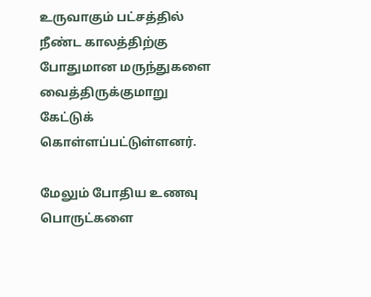உருவாகும் பட்சத்தில் நீண்ட காலத்திற்கு போதுமான மருந்துகளை வைத்திருக்குமாறு கேட்டுக் கொள்ளப்பட்டுள்ளனர்.

மேலும் போதிய உணவு பொருட்களை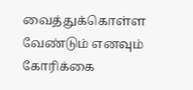வைத்துக்கொள்ள வேண்டும் எனவும் கோரிக்கை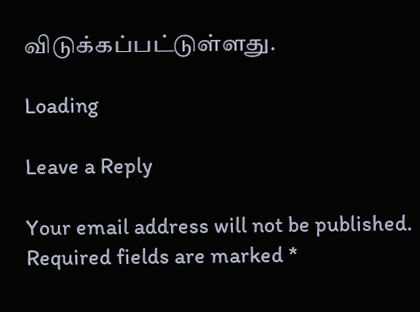விடுக்கப்பட்டுள்ளது.

Loading

Leave a Reply

Your email address will not be published. Required fields are marked *